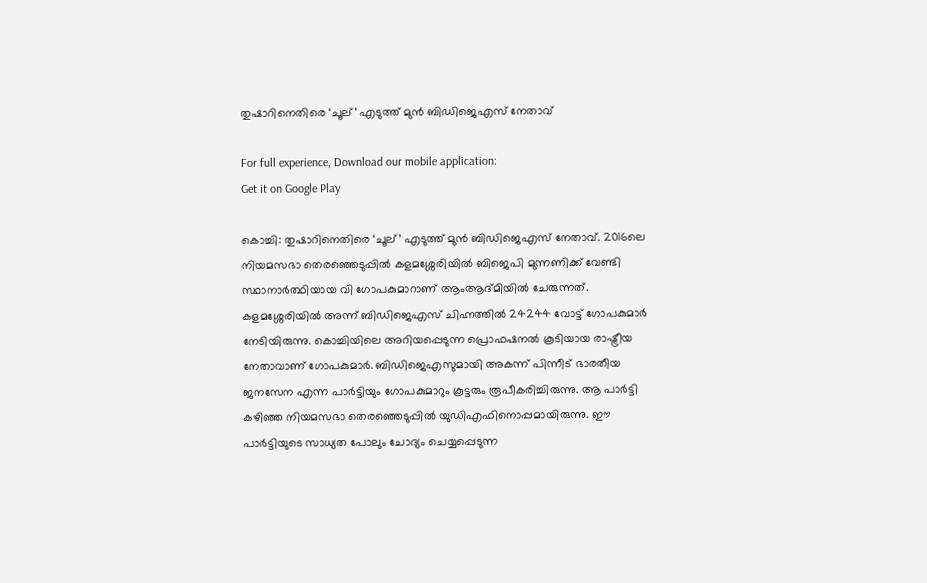തുഷാറിനെതിരെ ‘ചൂല്’ എടുത്ത് മുന്‍ ബിഡിജെഎസ് നേതാവ്‌

For full experience, Download our mobile application:
Get it on Google Play

കൊച്ചി: തുഷാറിനെതിരെ ‘ചൂല്’ എടുത്ത് മുന്‍ ബിഡിജെഎസ് നേതാവ്‌. 2016ലെ നിയമസഭാ തെരഞ്ഞെടുപ്പില്‍ കളമശ്ശേരിയില്‍ ബിജെപി മുന്നണിക്ക് വേണ്ടി സ്ഥാനാര്‍ത്ഥിയായ വി ഗോപകുമാറാണ് ആംആദ്മിയില്‍ ചേരുന്നത്. കളമശ്ശേരിയില്‍ അന്ന് ബിഡിജെഎസ് ചിഹ്നത്തില്‍ 24244 വോട്ട് ഗോപകുമാര്‍ നേടിയിരുന്നു. കൊച്ചിയിലെ അറിയപ്പെടുന്ന പ്രൊഫഷനല്‍ കൂടിയായ രാഷ്ട്രീയ നേതാവാണ് ഗോപകുമാര്‍. ബിഡിജെഎസുമായി അകന്ന് പിന്നീട് ഭാരതീയ ജനസേന എന്ന പാര്‍ട്ടിയും ഗോപകുമാറും കൂട്ടരും രൂപീകരിച്ചിരുന്നു. ആ പാര്‍ട്ടി കഴിഞ്ഞ നിയമസഭാ തെരഞ്ഞെടുപ്പില്‍ യുഡിഎഫിനൊപ്പമായിരുന്നു. ഈ പാര്‍ട്ടിയുടെ സാധ്യത പോലും ചോദ്യം ചെയ്യപ്പെടുന്ന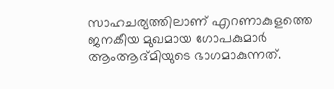സാഹചര്യത്തിലാണ് എറണാകുളത്തെ ജനകീയ മുഖമായ ഗോപകുമാര്‍ ആംആദ്മിയുടെ ഭാഗമാകുന്നത്.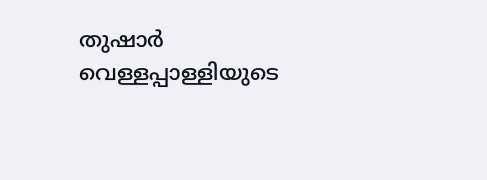തുഷാര്‍ വെള്ളപ്പാള്ളിയുടെ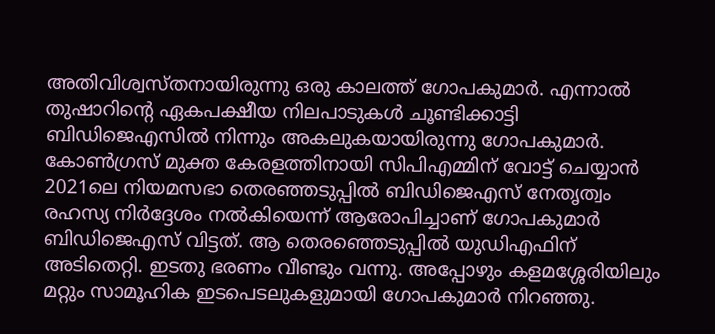അതിവിശ്വസ്തനായിരുന്നു ഒരു കാലത്ത് ഗോപകുമാര്‍. എന്നാല്‍ തുഷാറിന്റെ ഏകപക്ഷീയ നിലപാടുകള്‍ ചൂണ്ടിക്കാട്ടി ബിഡിജെഎസില്‍ നിന്നും അകലുകയായിരുന്നു ഗോപകുമാര്‍. കോണ്‍ഗ്രസ് മുക്ത കേരളത്തിനായി സിപിഎമ്മിന് വോട്ട് ചെയ്യാന്‍ 2021ലെ നിയമസഭാ തെരഞ്ഞടുപ്പില്‍ ബിഡിജെഎസ് നേതൃത്വം രഹസ്യ നിര്‍ദ്ദേശം നല്‍കിയെന്ന് ആരോപിച്ചാണ് ഗോപകുമാര്‍ ബിഡിജെഎസ് വിട്ടത്. ആ തെരഞ്ഞെടുപ്പില്‍ യുഡിഎഫിന് അടിതെറ്റി. ഇടതു ഭരണം വീണ്ടും വന്നു. അപ്പോഴും കളമശ്ശേരിയിലും മറ്റും സാമൂഹിക ഇടപെടലുകളുമായി ഗോപകുമാര്‍ നിറഞ്ഞു.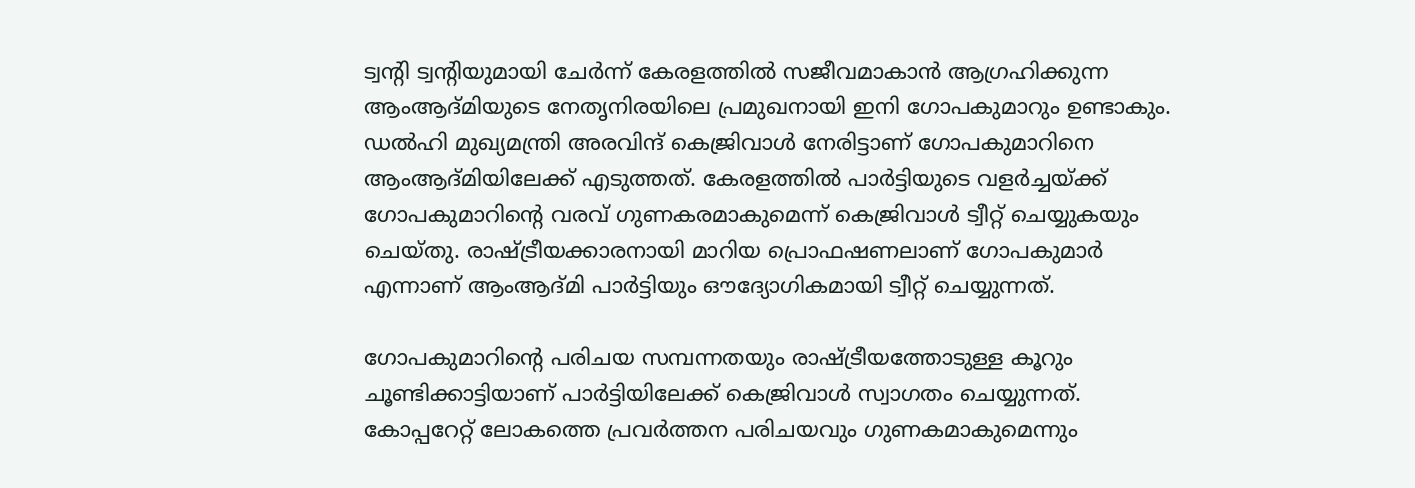ട്വന്റി ട്വന്റിയുമായി ചേര്‍ന്ന് കേരളത്തില്‍ സജീവമാകാന്‍ ആഗ്രഹിക്കുന്ന ആംആദ്മിയുടെ നേതൃനിരയിലെ പ്രമുഖനായി ഇനി ഗോപകുമാറും ഉണ്ടാകും. ഡല്‍ഹി മുഖ്യമന്ത്രി അരവിന്ദ് കെജ്രിവാള്‍ നേരിട്ടാണ് ഗോപകുമാറിനെ ആംആദ്മിയിലേക്ക് എടുത്തത്. കേരളത്തില്‍ പാര്‍ട്ടിയുടെ വളര്‍ച്ചയ്ക്ക് ഗോപകുമാറിന്റെ വരവ് ഗുണകരമാകുമെന്ന് കെജ്രിവാള്‍ ട്വീറ്റ് ചെയ്യുകയും ചെയ്തു. രാഷ്ട്രീയക്കാരനായി മാറിയ പ്രൊഫഷണലാണ് ഗോപകുമാര്‍ എന്നാണ് ആംആദ്മി പാര്‍ട്ടിയും ഔദ്യോഗികമായി ട്വീറ്റ് ചെയ്യുന്നത്.

ഗോപകുമാറിന്റെ പരിചയ സമ്പന്നതയും രാഷ്ട്രീയത്തോടുള്ള കൂറും ചൂണ്ടിക്കാട്ടിയാണ് പാര്‍ട്ടിയിലേക്ക് കെജ്രിവാള്‍ സ്വാഗതം ചെയ്യുന്നത്. കോപ്പറേറ്റ് ലോകത്തെ പ്രവര്‍ത്തന പരിചയവും ഗുണകമാകുമെന്നും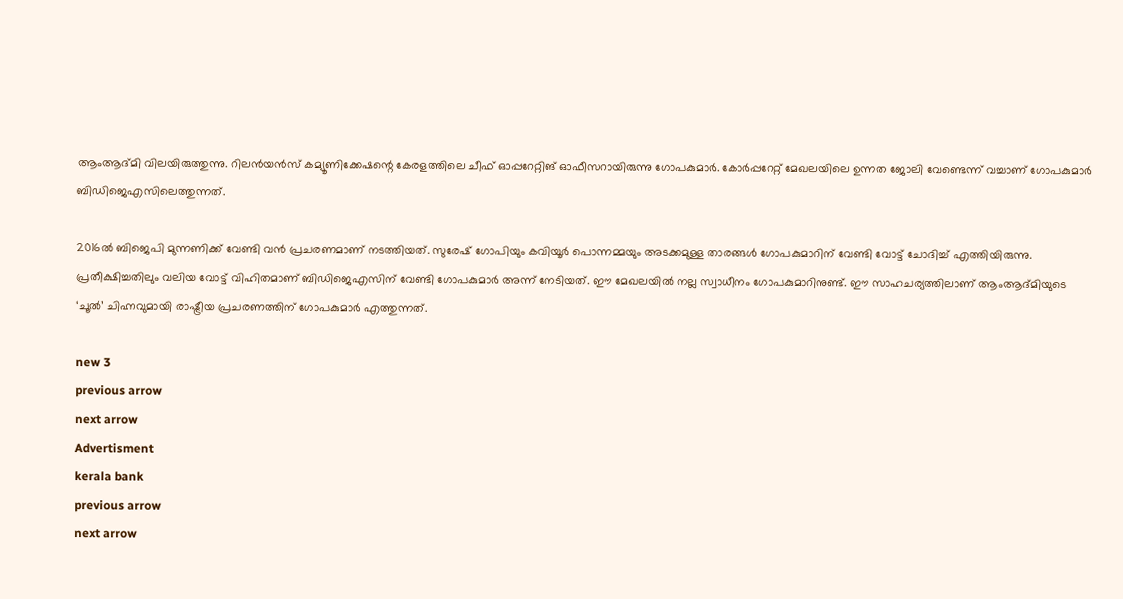ആംആദ്മി വിലയിരുത്തുന്നു. റിലന്‍യന്‍സ് കമ്യൂണിക്കേഷന്റെ കേരളത്തിലെ ചീഫ് ഓപ്പറേറ്റിങ് ഓഫീസറായിരുന്നു ഗോപകുമാര്‍. കോര്‍പ്പറേറ്റ് മേഖലയിലെ ഉന്നത ജോലി വേണ്ടെന്ന് വച്ചാണ് ഗോപകുമാര്‍ ബിഡിജെഎസിലെത്തുന്നത്.

2016ല്‍ ബിജെപി മുന്നണിക്ക് വേണ്ടി വന്‍ പ്രചരണമാണ് നടത്തിയത്. സുരേഷ് ഗോപിയും കവിയൂര്‍ പൊന്നമ്മയും അടക്കമുള്ള താരങ്ങള്‍ ഗോപകുമാറിന് വേണ്ടി വോട്ട് ചോദിച്ച്‌ എത്തിയിരുന്നു. പ്രതീക്ഷിച്ചതിലും വലിയ വോട്ട് വിഹിതമാണ് ബിഡിജെഎസിന് വേണ്ടി ഗോപകുമാര്‍ അന്ന് നേടിയത്. ഈ മേഖലയില്‍ നല്ല സ്വാധീനം ഗോപകുമാറിനുണ്ട്. ഈ സാഹചര്യത്തിലാണ് ആംആദ്മിയുടെ ‘ചൂല്‍’ ചിഹ്നവുമായി രാഷ്ട്രീയ പ്രചരണത്തിന് ഗോപകുമാര്‍ എത്തുന്നത്.

new 3
previous arrow
next arrow
Advertisment
kerala bank
previous arrow
next arrow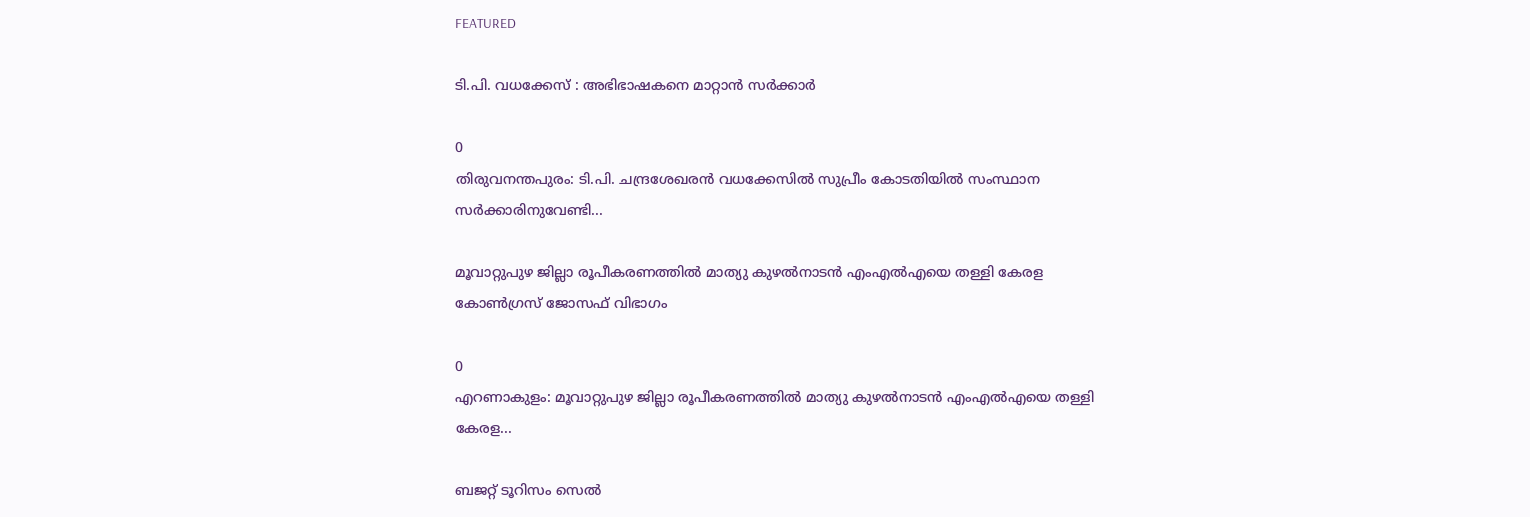FEATURED

ടി.പി. വധക്കേസ് : അഭിഭാഷകനെ മാറ്റാൻ സർക്കാർ

0
തിരുവനന്തപുരം: ടി.പി. ചന്ദ്രശേഖരൻ വധക്കേസിൽ സുപ്രീം കോടതിയിൽ സംസ്ഥാന സർക്കാരിനുവേണ്ടി...

മൂവാറ്റുപുഴ ജില്ലാ രൂപീകരണത്തിൽ മാത്യു കുഴൽനാടൻ എംഎൽഎയെ തള്ളി കേരള കോൺഗ്രസ് ജോസഫ് വിഭാഗം

0
എറണാകുളം: മൂവാറ്റുപുഴ ജില്ലാ രൂപീകരണത്തിൽ മാത്യു കുഴൽനാടൻ എംഎൽഎയെ തള്ളി കേരള...

ബജറ്റ് ടൂറിസം സെൽ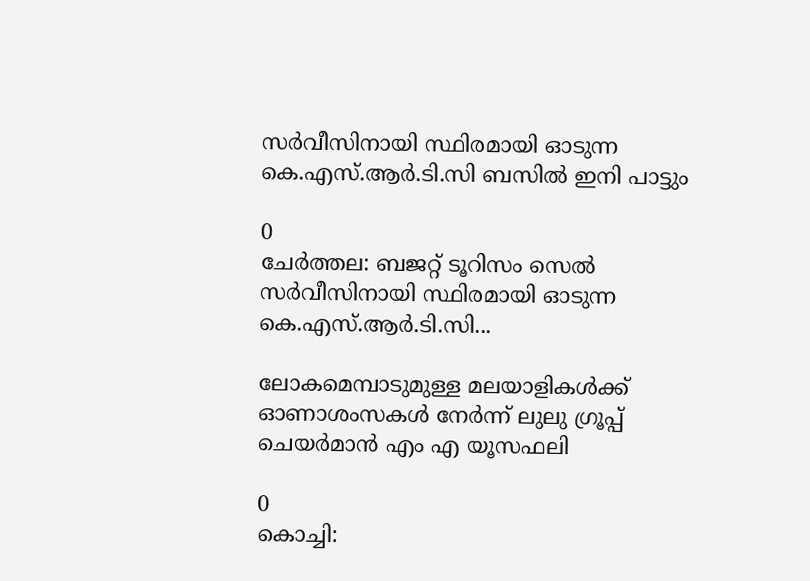സർവീസിനായി സ്ഥിരമായി ഓടുന്ന കെ.എസ്.ആർ.ടി.സി ബസിൽ ഇനി പാട്ടും

0
ചേർത്തല: ബജറ്റ് ടൂറിസം സെൽ സർവീസിനായി സ്ഥിരമായി ഓടുന്ന കെ.എസ്.ആർ.ടി.സി...

ലോകമെമ്പാടുമുള്ള മലയാളികൾക്ക് ഓണാശംസകൾ നേർന്ന് ലുലു ഗ്രൂപ്പ് ചെയർമാൻ എം എ യൂസഫലി

0
കൊച്ചി: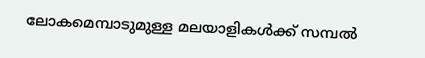ലോകമെമ്പാടുമുള്ള മലയാളികൾക്ക് സമ്പൽ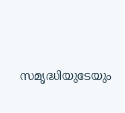സമൃദ്ധിയുടേയും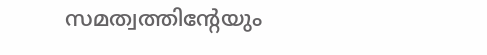സമത്വത്തിന്റേയും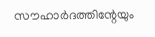സൗഹാർദത്തിന്റേയും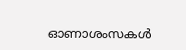ഓണാശംസകൾ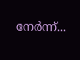നേർന്ന്...